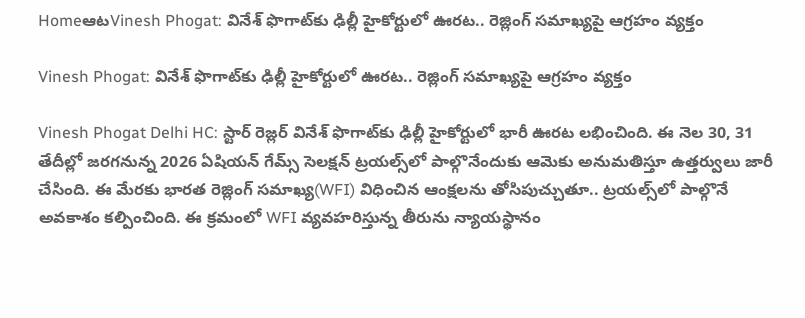HomeఆటVinesh Phogat: వినేశ్‌ ఫొగాట్‌కు ఢిల్లీ హైకోర్టులో ఊరట.. రెజ్లింగ్‌ సమాఖ్యపై ఆగ్రహం వ్యక్తం

Vinesh Phogat: వినేశ్‌ ఫొగాట్‌కు ఢిల్లీ హైకోర్టులో ఊరట.. రెజ్లింగ్‌ సమాఖ్యపై ఆగ్రహం వ్యక్తం

Vinesh Phogat Delhi HC: స్టార్‌ రెజ్లర్‌ వినేశ్‌ ఫొగాట్‌కు ఢిల్లీ హైకోర్టులో భారీ ఊరట లభించింది. ఈ నెల 30, 31 తేదీల్లో జరగనున్న 2026 ఏషియన్‌ గేమ్స్‌ సెలక్షన్‌ ట్రయల్స్‌లో పాల్గొనేందుకు ఆమెకు అనుమతిస్తూ ఉత్తర్వులు జారీ చేసింది. ఈ మేరకు భారత రెజ్లింగ్‌ సమాఖ్య(WFI) విధించిన ఆంక్షలను తోసిపుచ్చుతూ.. ట్రయల్స్‌లో పాల్గొనే అవకాశం కల్పించింది. ఈ క్రమంలో WFI వ్యవహరిస్తున్న తీరును న్యాయస్థానం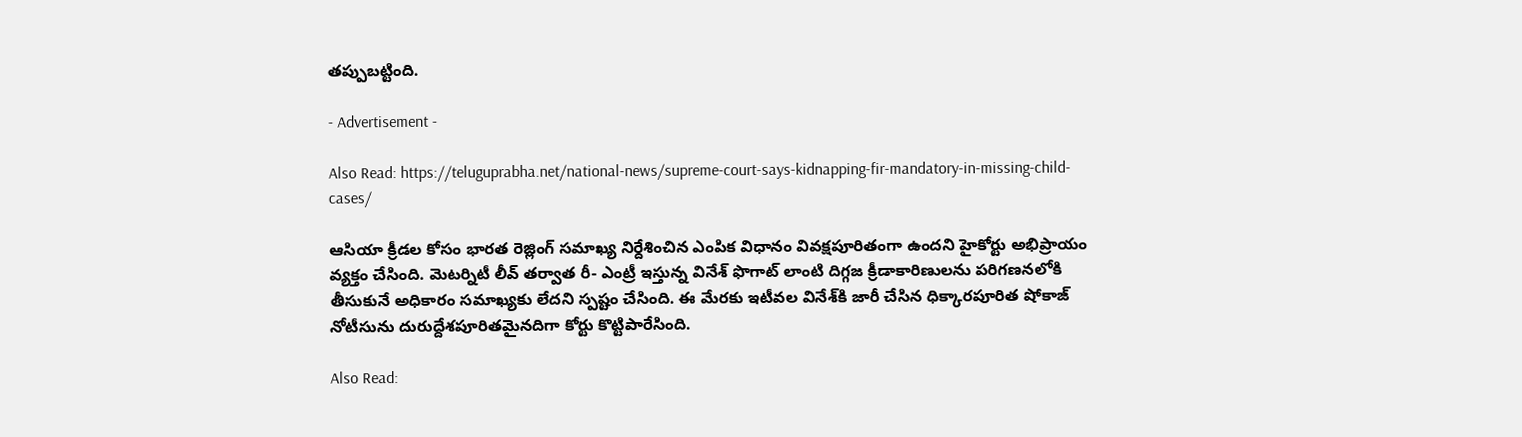తప్పుబట్టింది.

- Advertisement -

Also Read: https://teluguprabha.net/national-news/supreme-court-says-kidnapping-fir-mandatory-in-missing-child-cases/

ఆసియా క్రీడల కోసం భారత రెజ్లింగ్‌ సమాఖ్య నిర్దేశించిన ఎంపిక విధానం వివక్షపూరితంగా ఉందని హైకోర్టు అభిప్రాయం వ్యక్తం చేసింది. మెటర్నిటీ లీవ్‌ తర్వాత రీ- ఎంట్రీ ఇస్తున్న వినేశ్‌ ఫొగాట్ లాంటి దిగ్గజ క్రీడాకారిణులను పరిగణనలోకి తీసుకునే అధికారం సమాఖ్యకు లేదని స్పష్టం చేసింది. ఈ మేరకు ఇటీవల వినేశ్‌కి జారీ చేసిన ధిక్కారపూరిత షోకాజ్ నోటీసును దురుద్దేశపూరితమైనదిగా కోర్టు కొట్టిపారేసింది.

Also Read: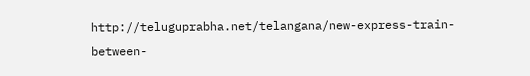http://teluguprabha.net/telangana/new-express-train-between-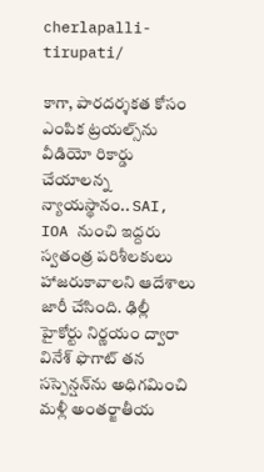cherlapalli-tirupati/

కాగా, పారదర్శకత కోసం ఎంపిక ట్రయల్స్‌ను వీడియో రికార్డు చేయాలన్న న్యాయస్థానం.. SAI, IOA నుంచి ఇద్దరు స్వతంత్ర పరిశీలకులు హాజరుకావాలని ఆదేశాలు జారీ చేసింది. ఢిల్లీ హైకోర్టు నిర్ణయం ద్వారా వినేశ్‌ ఫొగాట్ తన సస్పెన్షన్‌ను అధిగమించి మళ్లీ అంతర్జాతీయ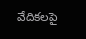వేదికలపై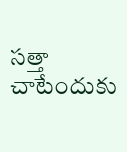సత్తా చాటేందుకు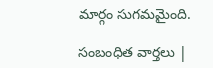మార్గం సుగమమైంది.

సంబంధిత వార్తలు |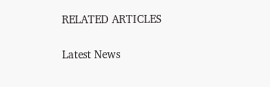RELATED ARTICLES

Latest News